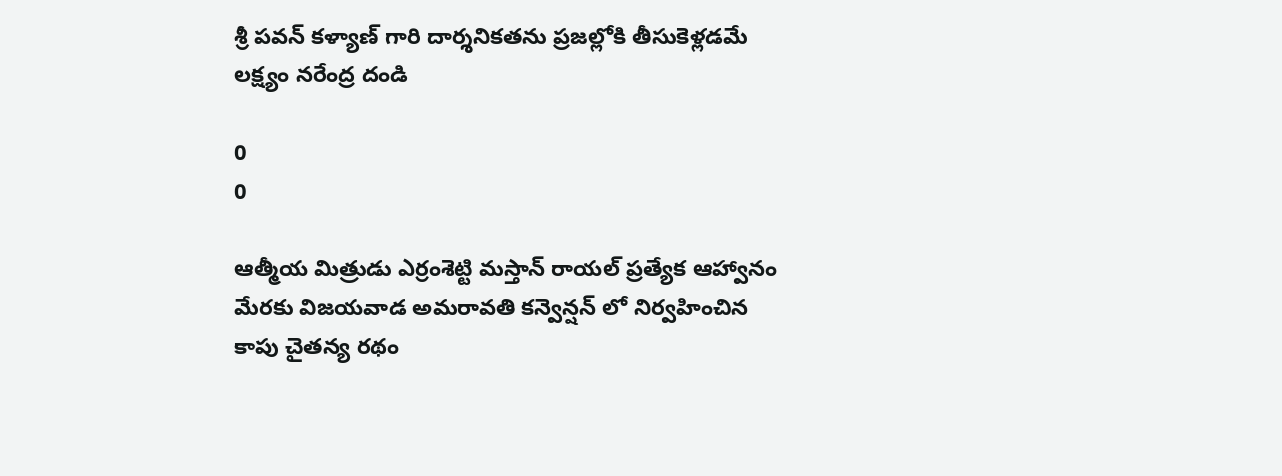శ్రీ పవన్ కళ్యాణ్ గారి దార్శనికతను ప్రజల్లోకి తీసుకెళ్లడమే లక్ష్యం నరేంద్ర దండి

0
0

ఆత్మీయ మిత్రుడు ఎర్రంశెట్టి మస్తాన్ రాయల్ ప్రత్యేక ఆహ్వానం మేరకు విజయవాడ అమరావతి కన్వెన్షన్ లో నిర్వహించిన కాపు చైతన్య రథం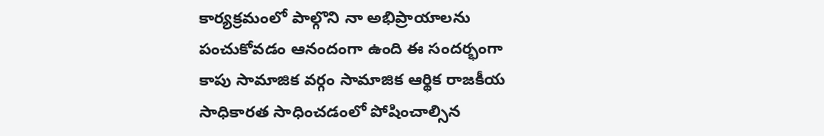కార్యక్రమంలో పాల్గొని నా అభిప్రాయాలను పంచుకోవడం ఆనందంగా ఉంది ఈ సందర్భంగా కాపు సామాజిక వర్గం సామాజిక ఆర్థిక రాజకీయ సాధికారత సాధించడంలో పోషించాల్సిన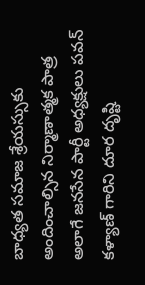బాధ్యత సమాజ శ్రేయస్సుకు అందించాల్సిన నిర్మాణాత్మక పాత్ర అలాగే జనసేన పార్టీ అధ్యక్షులు పవన్ కళ్యాణ్ గారిని దూర దృష్టి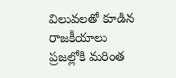విలువలతో కూడిన రాజకీయాలు ప్రజల్లోకి మరింత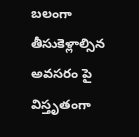బలంగా తీసుకెళ్లాల్సిన అవసరం పై విస్తృతంగా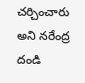చర్చించారు అని నరేంద్ర దండి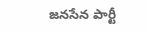జనసేన పార్టీ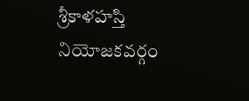శ్రీకాళహస్తి నియోజకవర్గం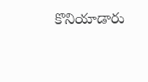కొనియాడారు